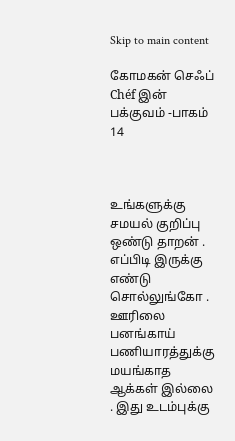Skip to main content

கோமகன் செஃப் Chéf இன் பக்குவம் -பாகம் 14



உங்களுக்கு சமயல் குறிப்பு ஒண்டு தாறன் . எப்பிடி இருக்கு எண்டு சொல்லுங்கோ . ஊரிலை பனங்காய் பணியாரத்துக்கு மயங்காத ஆக்கள் இல்லை . இது உடம்புக்கு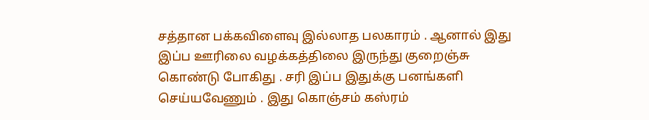சத்தான பக்கவிளைவு இல்லாத பலகாரம் . ஆனால் இது இப்ப ஊரிலை வழக்கத்திலை இருந்து குறைஞ்சு கொண்டு போகிது . சரி இப்ப இதுக்கு பனங்களி செய்யவேணும் . இது கொஞ்சம் கஸ்ரம்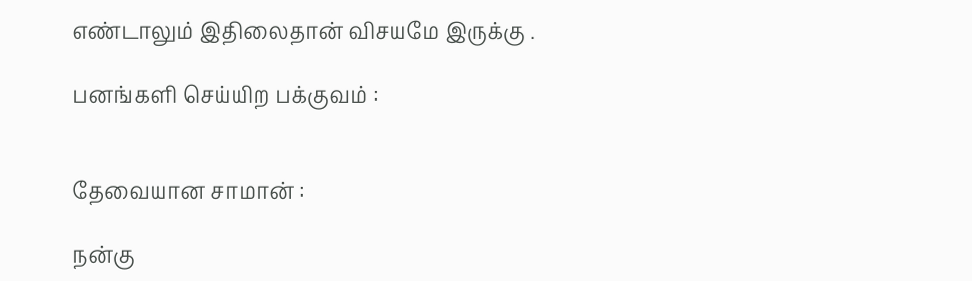எண்டாலும் இதிலைதான் விசயமே இருக்கு .

பனங்களி செய்யிற பக்குவம் :


தேவையான சாமான் :

நன்கு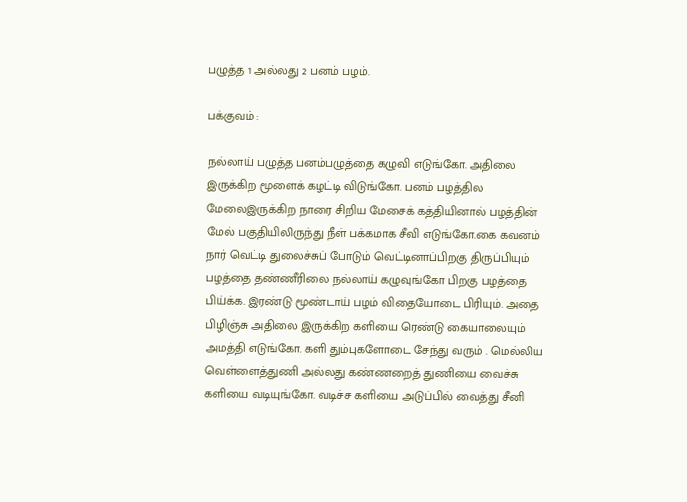பழுத்த 1 அல்லது 2 பனம் பழம்.

பக்குவம் :

நல்லாய் பழுத்த பனம்பழுத்தை கழுவி எடுங்கோ. அதிலை இருக்கிற மூளைக் கழட்டி விடுங்கோ. பனம் பழத்தில மேலைஇருக்கிற நாரை சிறிய மேசைக் கத்தியினால் பழத்தின் மேல் பகுதியிலிருந்து நீள் பக்கமாக சீவி எடுங்கோ.கை கவனம் நார் வெட்டி துலைச்சுப் போடும் வெட்டினாப்பிறகு திருப்பியும் பழத்தை தண்ணீரிலை நல்லாய் கழுவுங்கோ பிறகு பழத்தை பிய்க்க. இரண்டு மூண்டாய் பழம் விதையோடை பிரியும். அதை பிழிஞ்சு அதிலை இருக்கிற களியை ரெண்டு கையாலையும் அமத்தி எடுங்கோ. களி தும்புகளோடை சேந்து வரும் . மெல்லிய வெள்ளைத்துணி அல்லது கண்ணறைத் துணியை வைச்சு களியை வடியுங்கோ. வடிச்ச களியை அடுப்பில் வைத்து சீனி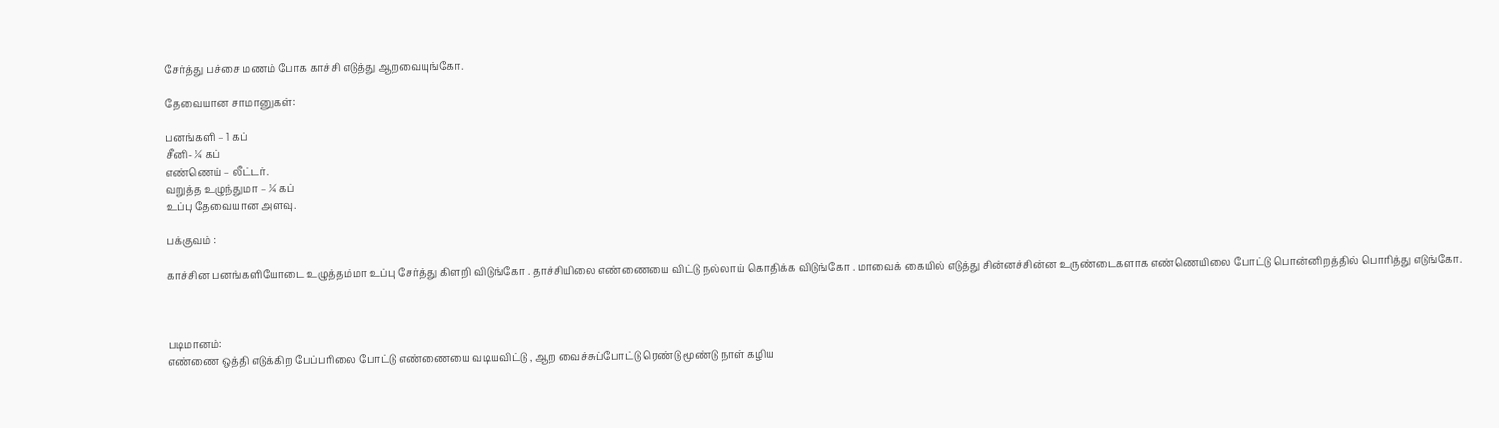சேர்த்து பச்சை மணம் போக காச்சி எடுத்து ஆறவையுங்கோ.

தேவையான சாமானுகள்:

பனங்களி – 1 கப்
சீனி- ¼ கப்
எண்ணெய் – லீட்டர்.
வறுத்த உழுந்துமா – ¼ கப்
உப்பு தேவையான அளவு.

பக்குவம் :

காச்சின பனங்களியோடை உழுத்தம்மா உப்பு சேர்த்து கிளறி விடுங்கோ . தாச்சியிலை எண்ணையை விட்டு நல்லாய் கொதிக்க விடுங்கோ . மாவைக் கையில் எடுத்து சின்னச்சின்ன உருண்டைகளாக எண்ணெயிலை போட்டு பொன்னிறத்தில் பொரித்து எடுங்கோ.



படிமானம்:
எண்ணை ஒத்தி எடுக்கிற பேப்பரிலை போட்டு எண்ணையை வடியவிட்டு , ஆற வைச்சுப்போட்டு ரெண்டு மூண்டு நாள் கழிய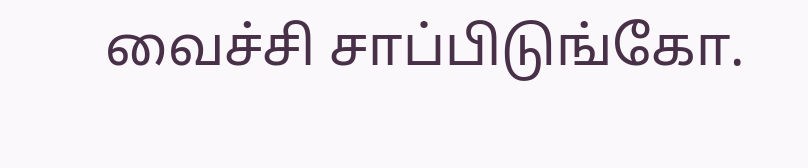வைச்சி சாப்பிடுங்கோ.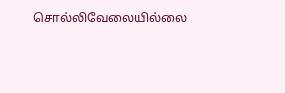சொல்லிவேலையில்லை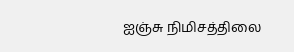ஐஞ்சு நிமிசத்திலை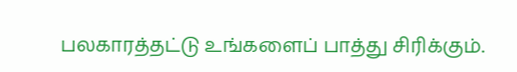பலகாரத்தட்டு உங்களைப் பாத்து சிரிக்கும்.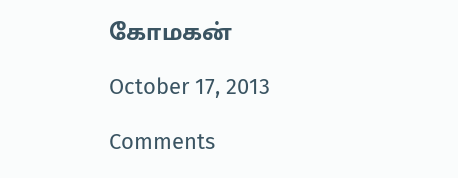கோமகன்

October 17, 2013

Comments